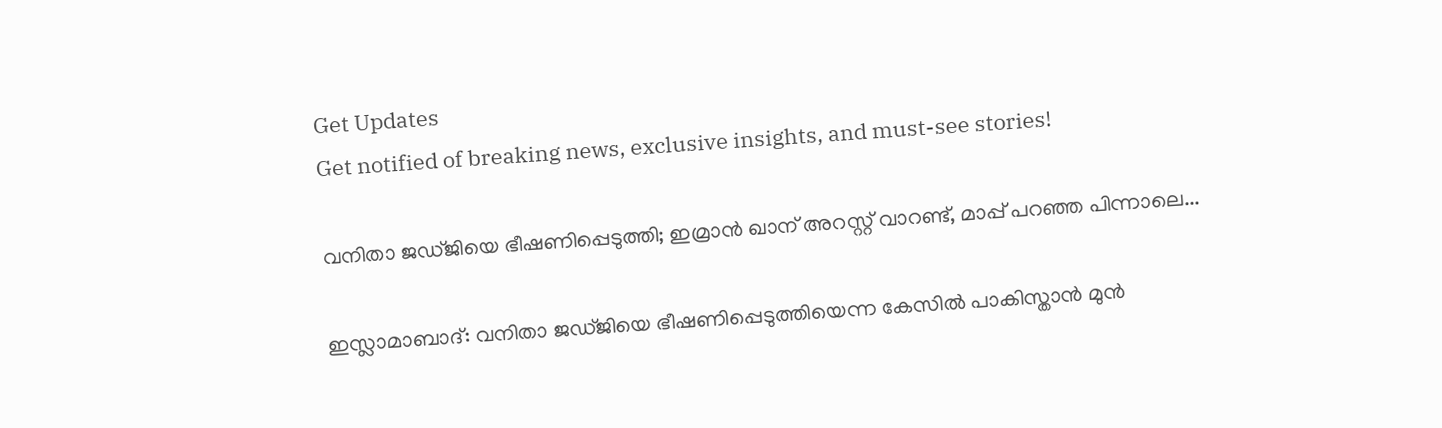Get Updates
Get notified of breaking news, exclusive insights, and must-see stories!

വനിതാ ജഡ്ജിയെ ഭീഷണിപ്പെടുത്തി; ഇമ്രാന്‍ ഖാന് അറസ്റ്റ് വാറണ്ട്, മാപ്പ് പറഞ്ഞ പിന്നാലെ...

ഇസ്ലാമാബാദ്: വനിതാ ജഡ്ജിയെ ഭീഷണിപ്പെടുത്തിയെന്ന കേസില്‍ പാകിസ്താന്‍ മുന്‍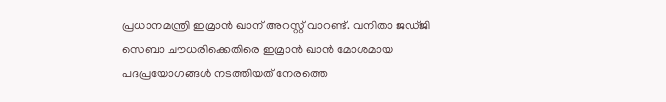പ്രധാനമന്ത്രി ഇമ്രാന്‍ ഖാന് അറസ്റ്റ് വാറണ്ട്. വനിതാ ജഡ്ജി സെബാ ചൗധരിക്കെതിരെ ഇമ്രാന്‍ ഖാന്‍ മോശമായ പദപ്രയോഗങ്ങള്‍ നടത്തിയത് നേരത്തെ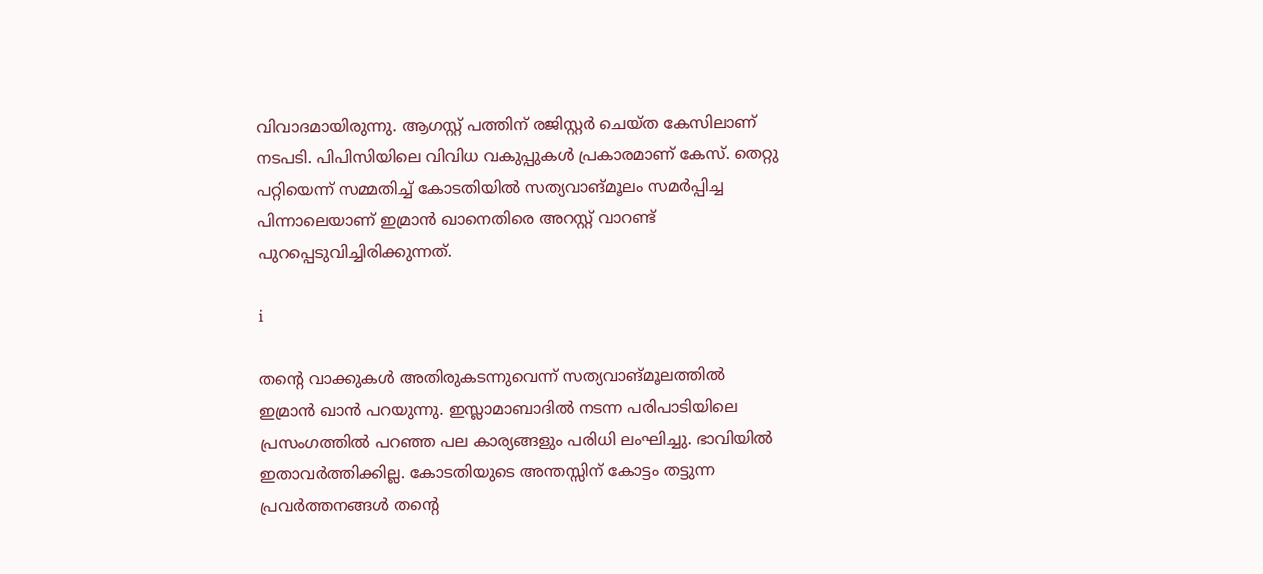വിവാദമായിരുന്നു. ആഗസ്റ്റ് പത്തിന് രജിസ്റ്റര്‍ ചെയ്ത കേസിലാണ് നടപടി. പിപിസിയിലെ വിവിധ വകുപ്പുകള്‍ പ്രകാരമാണ് കേസ്. തെറ്റു പറ്റിയെന്ന് സമ്മതിച്ച് കോടതിയില്‍ സത്യവാങ്മൂലം സമര്‍പ്പിച്ച പിന്നാലെയാണ് ഇമ്രാന്‍ ഖാനെതിരെ അറസ്റ്റ് വാറണ്ട് പുറപ്പെടുവിച്ചിരിക്കുന്നത്.

i

തന്റെ വാക്കുകള്‍ അതിരുകടന്നുവെന്ന് സത്യവാങ്മൂലത്തില്‍ ഇമ്രാന്‍ ഖാന്‍ പറയുന്നു. ഇസ്ലാമാബാദില്‍ നടന്ന പരിപാടിയിലെ പ്രസംഗത്തില്‍ പറഞ്ഞ പല കാര്യങ്ങളും പരിധി ലംഘിച്ചു. ഭാവിയില്‍ ഇതാവര്‍ത്തിക്കില്ല. കോടതിയുടെ അന്തസ്സിന് കോട്ടം തട്ടുന്ന പ്രവര്‍ത്തനങ്ങള്‍ തന്റെ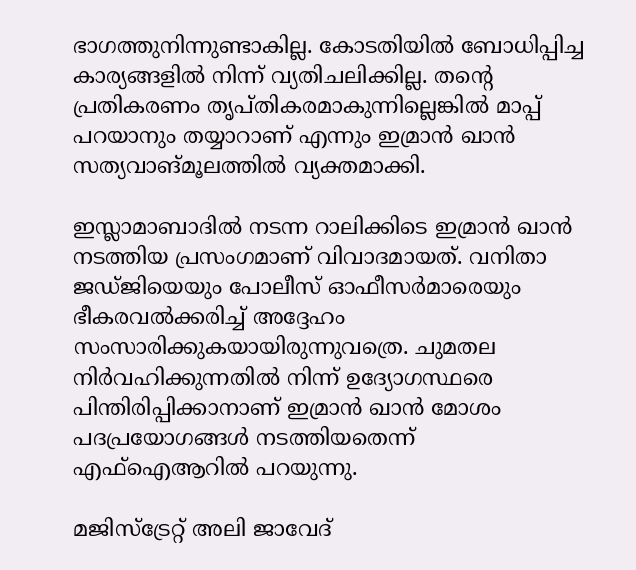ഭാഗത്തുനിന്നുണ്ടാകില്ല. കോടതിയില്‍ ബോധിപ്പിച്ച കാര്യങ്ങളില്‍ നിന്ന് വ്യതിചലിക്കില്ല. തന്റെ പ്രതികരണം തൃപ്തികരമാകുന്നില്ലെങ്കില്‍ മാപ്പ് പറയാനും തയ്യാറാണ് എന്നും ഇമ്രാന്‍ ഖാന്‍ സത്യവാങ്മൂലത്തില്‍ വ്യക്തമാക്കി.

ഇസ്ലാമാബാദില്‍ നടന്ന റാലിക്കിടെ ഇമ്രാന്‍ ഖാന്‍ നടത്തിയ പ്രസംഗമാണ് വിവാദമായത്. വനിതാ ജഡ്ജിയെയും പോലീസ് ഓഫീസര്‍മാരെയും ഭീകരവല്‍ക്കരിച്ച് അദ്ദേഹം സംസാരിക്കുകയായിരുന്നുവത്രെ. ചുമതല നിര്‍വഹിക്കുന്നതില്‍ നിന്ന് ഉദ്യോഗസ്ഥരെ പിന്തിരിപ്പിക്കാനാണ് ഇമ്രാന്‍ ഖാന്‍ മോശം പദപ്രയോഗങ്ങള്‍ നടത്തിയതെന്ന് എഫ്‌ഐആറില്‍ പറയുന്നു.

മജിസ്‌ട്രേറ്റ് അലി ജാവേദ്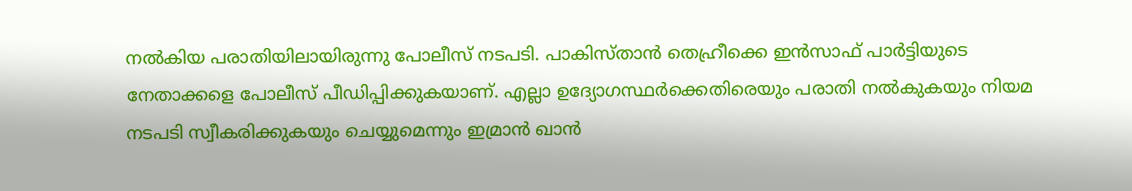നല്‍കിയ പരാതിയിലായിരുന്നു പോലീസ് നടപടി. പാകിസ്താന്‍ തെഹ്രീക്കെ ഇന്‍സാഫ് പാര്‍ട്ടിയുടെ നേതാക്കളെ പോലീസ് പീഡിപ്പിക്കുകയാണ്. എല്ലാ ഉദ്യോഗസ്ഥര്‍ക്കെതിരെയും പരാതി നല്‍കുകയും നിയമ നടപടി സ്വീകരിക്കുകയും ചെയ്യുമെന്നും ഇമ്രാന്‍ ഖാന്‍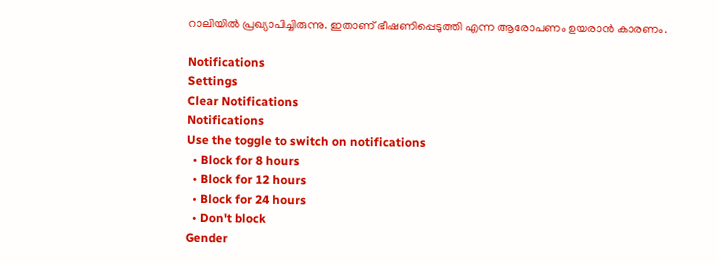റാലിയില്‍ പ്രഖ്യാപിച്ചിരുന്നു. ഇതാണ് ഭീഷണിപ്പെടുത്തി എന്ന ആരോപണം ഉയരാന്‍ കാരണം.

Notifications
Settings
Clear Notifications
Notifications
Use the toggle to switch on notifications
  • Block for 8 hours
  • Block for 12 hours
  • Block for 24 hours
  • Don't block
Gender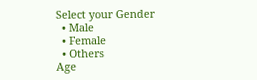Select your Gender
  • Male
  • Female
  • Others
Age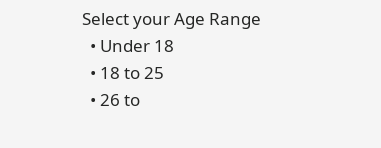Select your Age Range
  • Under 18
  • 18 to 25
  • 26 to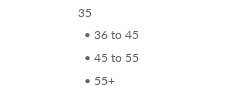35
  • 36 to 45
  • 45 to 55
  • 55+